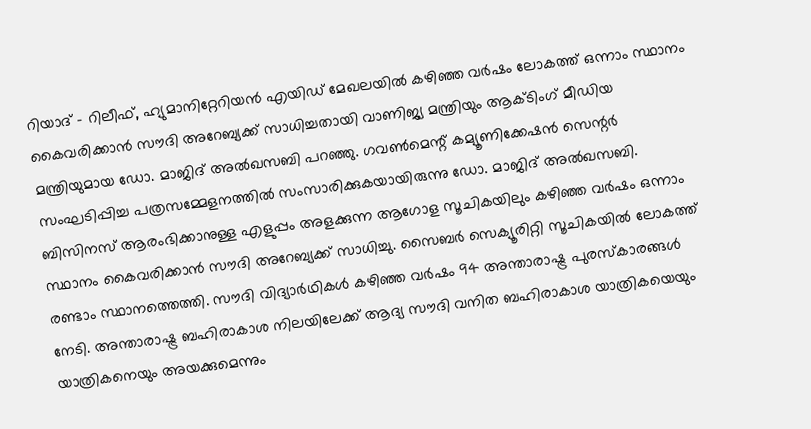റിയാദ് - റിലീഫ്, ഹ്യുമാനിറ്റേറിയൻ എയിഡ് മേഖലയിൽ കഴിഞ്ഞ വർഷം ലോകത്ത് ഒന്നാം സ്ഥാനം കൈവരിക്കാൻ സൗദി അറേബ്യക്ക് സാധിച്ചതായി വാണിജ്യ മന്ത്രിയും ആക്ടിംഗ് മീഡിയ മന്ത്രിയുമായ ഡോ. മാജിദ് അൽഖസബി പറഞ്ഞു. ഗവൺമെന്റ് കമ്യൂണിക്കേഷൻ സെന്റർ സംഘടിപ്പിച്ച പത്രസമ്മേളനത്തിൽ സംസാരിക്കുകയായിരുന്നു ഡോ. മാജിദ് അൽഖസബി. ബിസിനസ് ആരംഭിക്കാനുള്ള എളുപ്പം അളക്കുന്ന ആഗോള സൂചികയിലും കഴിഞ്ഞ വർഷം ഒന്നാം സ്ഥാനം കൈവരിക്കാൻ സൗദി അറേബ്യക്ക് സാധിച്ചു. സൈബർ സെക്യൂരിറ്റി സൂചികയിൽ ലോകത്ത് രണ്ടാം സ്ഥാനത്തെത്തി. സൗദി വിദ്യാർഥികൾ കഴിഞ്ഞ വർഷം 94 അന്താരാഷ്ട്ര പുരസ്കാരങ്ങൾ നേടി. അന്താരാഷ്ട്ര ബഹിരാകാശ നിലയിലേക്ക് ആദ്യ സൗദി വനിത ബഹിരാകാശ യാത്രികയെയും യാത്രികനെയും അയക്കുമെന്നും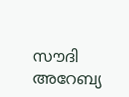സൗദി അറേബ്യ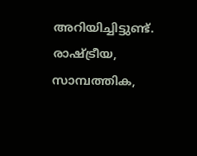അറിയിച്ചിട്ടുണ്ട്.
രാഷ്ട്രീയ, സാമ്പത്തിക,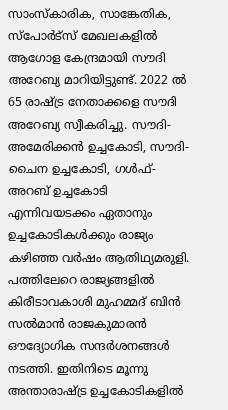സാംസ്കാരിക, സാങ്കേതിക, സ്പോർട്സ് മേഖലകളിൽ ആഗോള കേന്ദ്രമായി സൗദി അറേബ്യ മാറിയിട്ടുണ്ട്. 2022 ൽ 65 രാഷ്ട്ര നേതാക്കളെ സൗദി അറേബ്യ സ്വീകരിച്ചു. സൗദി-അമേരിക്കൻ ഉച്ചകോടി, സൗദി-ചൈന ഉച്ചകോടി, ഗൾഫ്-അറബ് ഉച്ചകോടി എന്നിവയടക്കം ഏതാനും ഉച്ചകോടികൾക്കും രാജ്യം കഴിഞ്ഞ വർഷം ആതിഥ്യമരുളി. പത്തിലേറെ രാജ്യങ്ങളിൽ കിരീടാവകാശി മുഹമ്മദ് ബിൻ സൽമാൻ രാജകുമാരൻ ഔദ്യോഗിക സന്ദർശനങ്ങൾ നടത്തി. ഇതിനിടെ മൂന്നു അന്താരാഷ്ട്ര ഉച്ചകോടികളിൽ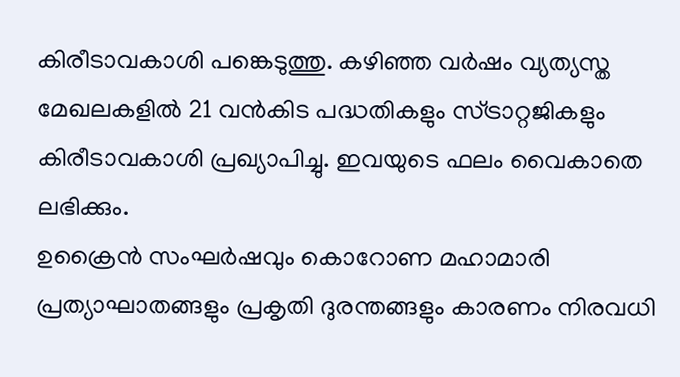കിരീടാവകാശി പങ്കെടുത്തു. കഴിഞ്ഞ വർഷം വ്യത്യസ്ത മേഖലകളിൽ 21 വൻകിട പദ്ധതികളും സ്ട്രാറ്റജികളും കിരീടാവകാശി പ്രഖ്യാപിച്ചു. ഇവയുടെ ഫലം വൈകാതെ ലഭിക്കും.
ഉക്രൈൻ സംഘർഷവും കൊറോണ മഹാമാരി പ്രത്യാഘാതങ്ങളും പ്രകൃതി ദുരന്തങ്ങളും കാരണം നിരവധി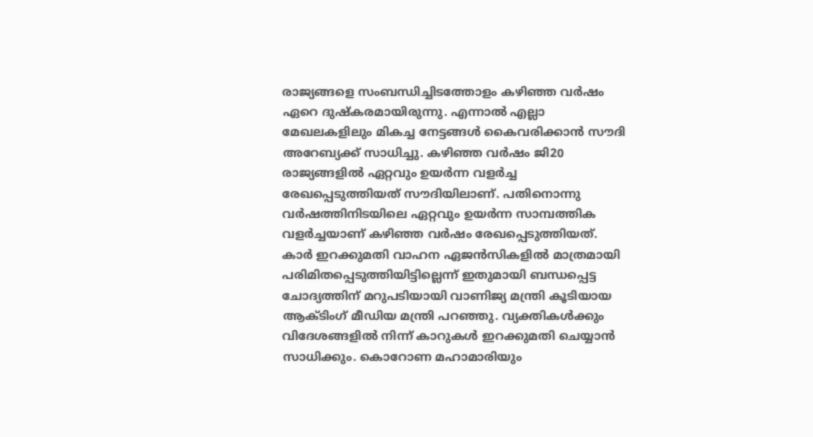രാജ്യങ്ങളെ സംബന്ധിച്ചിടത്തോളം കഴിഞ്ഞ വർഷം ഏറെ ദുഷ്കരമായിരുന്നു. എന്നാൽ എല്ലാ മേഖലകളിലും മികച്ച നേട്ടങ്ങൾ കൈവരിക്കാൻ സൗദി അറേബ്യക്ക് സാധിച്ചു. കഴിഞ്ഞ വർഷം ജി20 രാജ്യങ്ങളിൽ ഏറ്റവും ഉയർന്ന വളർച്ച രേഖപ്പെടുത്തിയത് സൗദിയിലാണ്. പതിനൊന്നു വർഷത്തിനിടയിലെ ഏറ്റവും ഉയർന്ന സാമ്പത്തിക വളർച്ചയാണ് കഴിഞ്ഞ വർഷം രേഖപ്പെടുത്തിയത്.
കാർ ഇറക്കുമതി വാഹന ഏജൻസികളിൽ മാത്രമായി പരിമിതപ്പെടുത്തിയിട്ടില്ലെന്ന് ഇതുമായി ബന്ധപ്പെട്ട ചോദ്യത്തിന് മറുപടിയായി വാണിജ്യ മന്ത്രി കൂടിയായ ആക്ടിംഗ് മീഡിയ മന്ത്രി പറഞ്ഞു. വ്യക്തികൾക്കും വിദേശങ്ങളിൽ നിന്ന് കാറുകൾ ഇറക്കുമതി ചെയ്യാൻ സാധിക്കും. കൊറോണ മഹാമാരിയും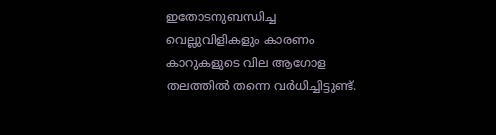ഇതോടനുബന്ധിച്ച വെല്ലുവിളികളും കാരണം കാറുകളുടെ വില ആഗോള തലത്തിൽ തന്നെ വർധിച്ചിട്ടുണ്ട്.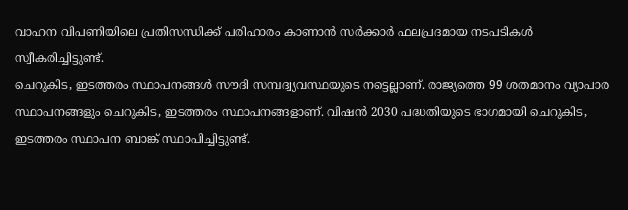വാഹന വിപണിയിലെ പ്രതിസന്ധിക്ക് പരിഹാരം കാണാൻ സർക്കാർ ഫലപ്രദമായ നടപടികൾ സ്വീകരിച്ചിട്ടുണ്ട്.
ചെറുകിട, ഇടത്തരം സ്ഥാപനങ്ങൾ സൗദി സമ്പദ്വ്യവസ്ഥയുടെ നട്ടെല്ലാണ്. രാജ്യത്തെ 99 ശതമാനം വ്യാപാര സ്ഥാപനങ്ങളും ചെറുകിട, ഇടത്തരം സ്ഥാപനങ്ങളാണ്. വിഷൻ 2030 പദ്ധതിയുടെ ഭാഗമായി ചെറുകിട, ഇടത്തരം സ്ഥാപന ബാങ്ക് സ്ഥാപിച്ചിട്ടുണ്ട്.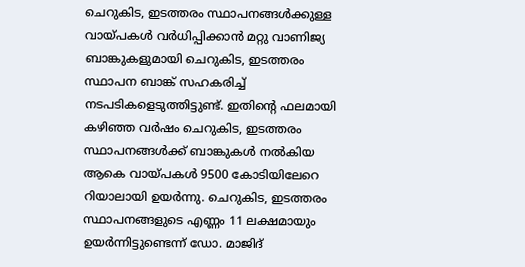ചെറുകിട, ഇടത്തരം സ്ഥാപനങ്ങൾക്കുള്ള വായ്പകൾ വർധിപ്പിക്കാൻ മറ്റു വാണിജ്യ ബാങ്കുകളുമായി ചെറുകിട, ഇടത്തരം സ്ഥാപന ബാങ്ക് സഹകരിച്ച് നടപടികളെടുത്തിട്ടുണ്ട്. ഇതിന്റെ ഫലമായി കഴിഞ്ഞ വർഷം ചെറുകിട, ഇടത്തരം സ്ഥാപനങ്ങൾക്ക് ബാങ്കുകൾ നൽകിയ ആകെ വായ്പകൾ 9500 കോടിയിലേറെ റിയാലായി ഉയർന്നു. ചെറുകിട, ഇടത്തരം സ്ഥാപനങ്ങളുടെ എണ്ണം 11 ലക്ഷമായും ഉയർന്നിട്ടുണ്ടെന്ന് ഡോ. മാജിദ്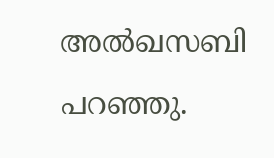അൽഖസബി പറഞ്ഞു.